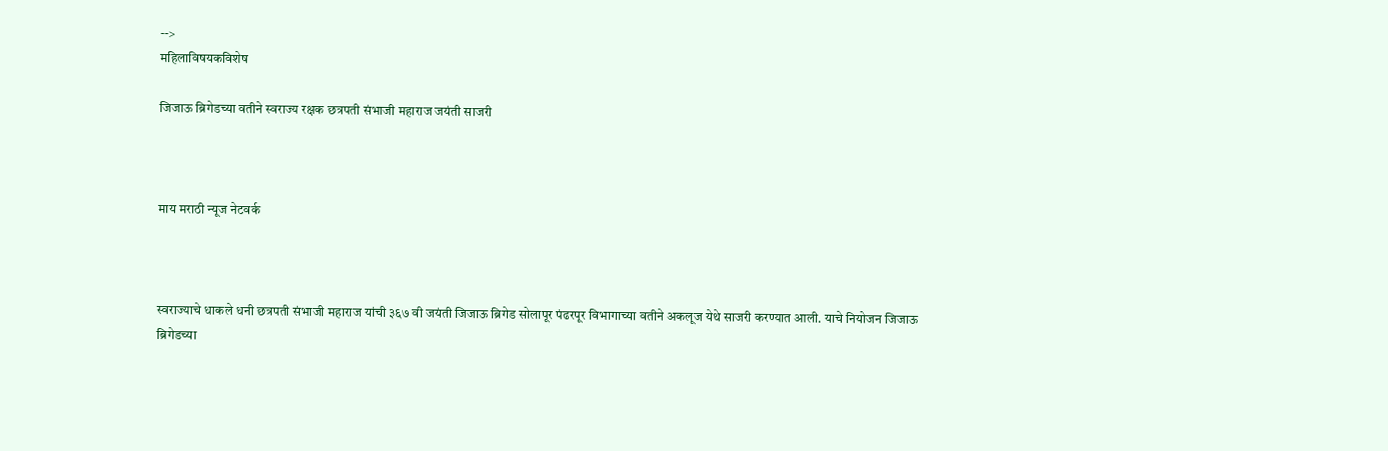-->
महिलाविषयकविशेष

जिजाऊ ब्रिगेडच्या वतीने स्वराज्य रक्षक छत्रपती संभाजी महाराज जयंती साजरी



माय मराठी न्यूज नेटवर्क



स्वराज्याचे धाकले धनी छत्रपती संभाजी महाराज यांची ३६७ वी जयंती जिजाऊ ब्रिगेड सोलापूर पंढरपूर विभागाच्या वतीने अकलूज येथे साजरी करण्यात आली. याचे नियोजन जिजाऊ ब्रिगेडच्या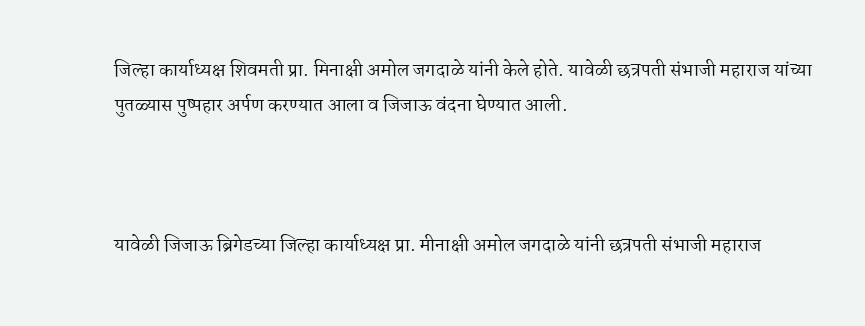जिल्हा कार्याध्यक्ष शिवमती प्रा. मिनाक्षी अमोल जगदाळे यांनी केले होते. यावेळी छत्रपती संभाजी महाराज यांच्या पुतळ्यास पुष्पहार अर्पण करण्यात आला व जिजाऊ वंदना घेण्यात आली.



यावेळी जिजाऊ ब्रिगेडच्या जिल्हा कार्याध्यक्ष प्रा. मीनाक्षी अमोल जगदाळे यांनी छत्रपती संभाजी महाराज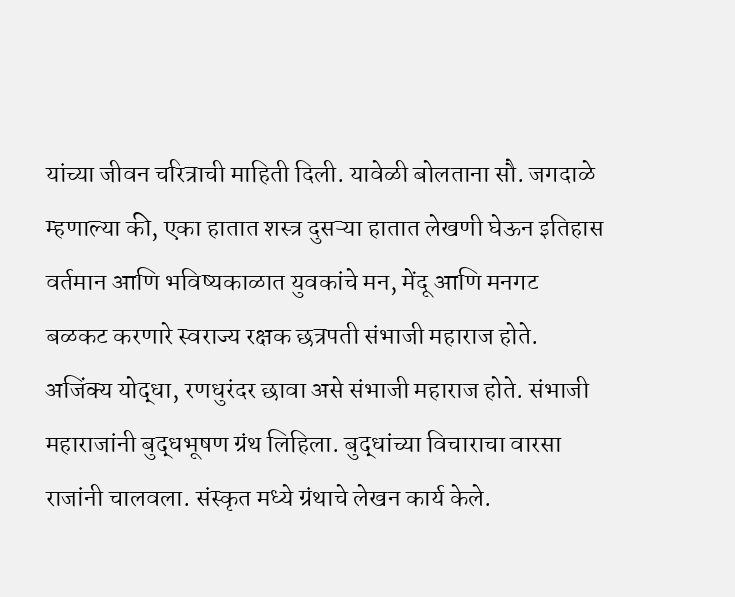यांच्या जीवन चरित्राची माहिती दिली. यावेळी बोलताना सौ. जगदाळे म्हणाल्या की, एका हातात शस्त्र दुसऱ्या हातात लेखणी घेऊन इतिहास वर्तमान आणि भविष्यकाळात युवकांचे मन, मेंदू आणि मनगट बळकट करणारे स्वराज्य रक्षक छत्रपती संभाजी महाराज होते. अजिंक्य योद्धा, रणधुरंदर छावा असे संभाजी महाराज होते. संभाजी महाराजांनी बुद्धभूषण ग्रंथ लिहिला. बुद्धांच्या विचाराचा वारसा राजांनी चालवला. संस्कृत मध्ये ग्रंथाचे लेखन कार्य केले.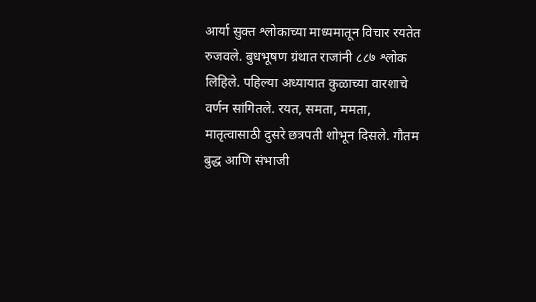आर्या सुक्त श्लोकाच्या माध्यमातून विचार रयतेत रुजवले. बुधभूषण ग्रंथात राजांनी ८८७ श्लोक लिहिले. पहिल्या अध्यायात कुळाच्या वारशाचे वर्णन सांगितले. रयत, समता, ममता, मातृत्वासाठी दुसरे छत्रपती शोभून दिसले. गौतम बुद्ध आणि संभाजी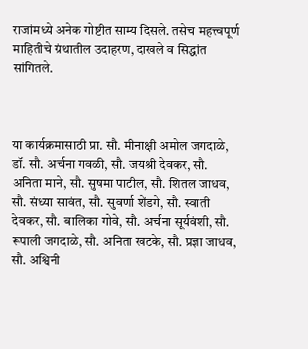राजांमध्ये अनेक गोष्टीत साम्य दिसले. तसेच महत्त्वपूर्ण माहितीचे ग्रंथातील उदाहरण, दाखले व सिद्धांत सांगितले.



या कार्यक्रमासाठी प्रा. सौ. मीनाक्षी अमोल जगदाळे, डॉ. सौ. अर्चना गवळी, सौ. जयश्री देवकर, सौ. अनिता माने, सौ. सुषमा पाटील, सौ. शितल जाधव, सौ. संध्या सावंत, सौ. सुवर्णा शेंडगे, सौ. स्वाती देवकर, सौ. बालिका गोवे, सौ. अर्चना सूर्यवंशी, सौ. रूपाली जगदाळे, सौ. अनिता खटके, सौ. प्रज्ञा जाधव, सौ. अश्विनी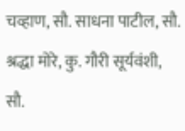चव्हाण, सौ. साधना पाटील, सौ. श्रद्धा मोरे, कु. गौरी सूर्यवंशी, सौ.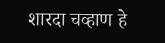शारदा चव्हाण हे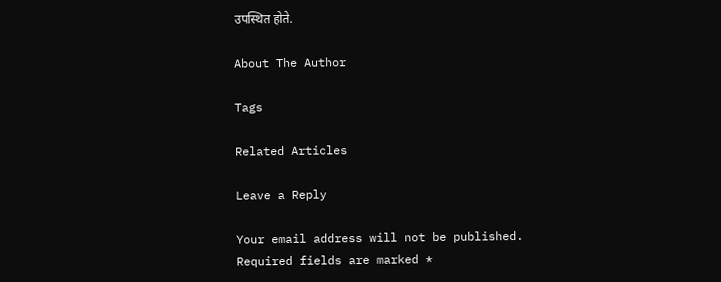उपस्थित होते.

About The Author

Tags

Related Articles

Leave a Reply

Your email address will not be published. Required fields are marked *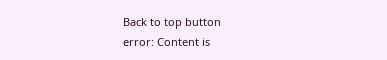Back to top button
error: Content is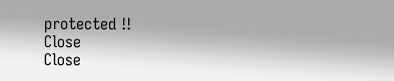protected !!
Close
Close